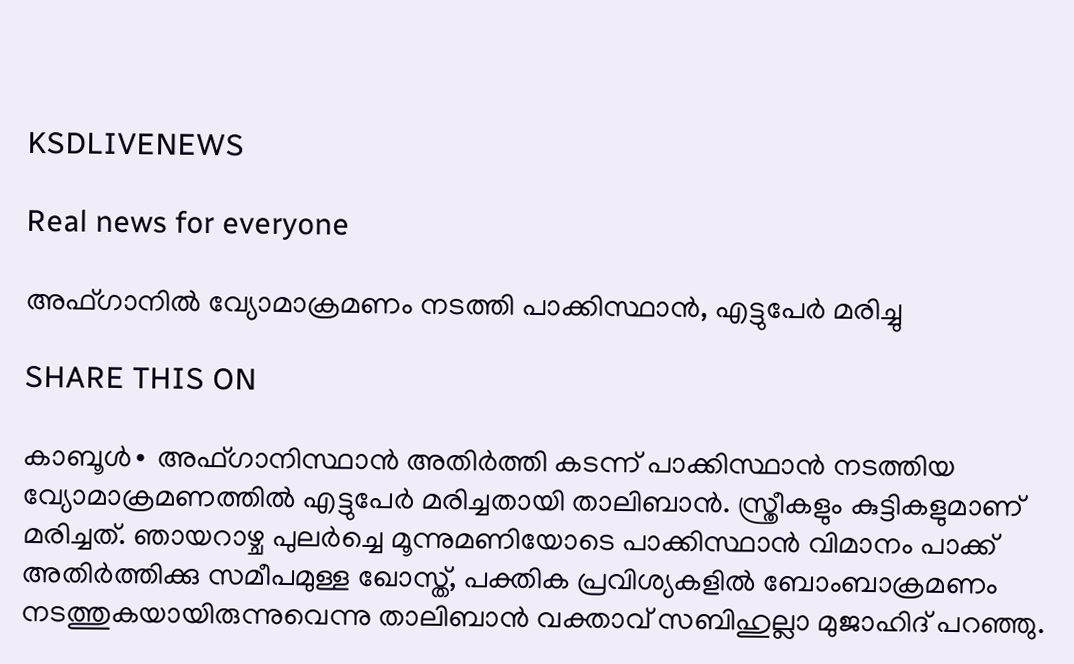KSDLIVENEWS

Real news for everyone

അഫ്ഗാനിൽ വ്യോമാക്രമണം നടത്തി പാക്കിസ്ഥാൻ, എട്ടുപേർ മരിച്ചു

SHARE THIS ON

കാബൂൾ∙ അഫ്ഗാനിസ്ഥാൻ അതിർത്തി കടന്ന് പാക്കിസ്ഥാൻ നടത്തിയ വ്യോമാക്രമണത്തിൽ എട്ടുപേർ മരിച്ചതായി താലിബാൻ. സ്ത്രീകളും കുട്ടികളുമാണ് മരിച്ചത്. ഞായറാഴ്ച പുലർച്ചെ മൂന്നുമണിയോടെ പാക്കിസ്ഥാൻ വിമാനം പാക്ക് അതിർത്തിക്കു സമീപമുള്ള ഖോസ്ത്, പക്തിക പ്രവിശ്യകളിൽ ബോംബാക്രമണം നടത്തുകയായിരുന്നുവെന്നു താലിബാൻ വക്താവ് സബിഹുല്ലാ മുജാഹിദ് പറഞ്ഞു.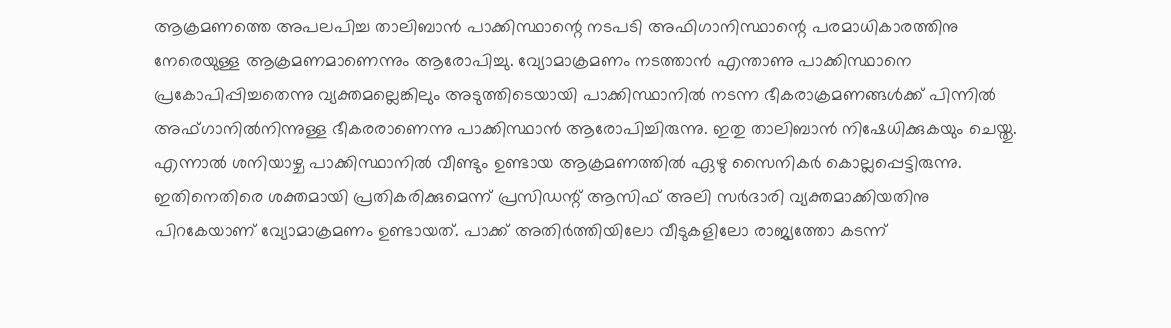ആക്രമണത്തെ അപലപിച്ച താലിബാൻ പാക്കിസ്ഥാന്റെ നടപടി അഫിഗാനിസ്ഥാന്റെ പരമാധികാരത്തിനു നേരെയുള്ള ആക്രമണമാണെന്നും ആരോപിച്ചു. വ്യോമാക്രമണം നടത്താൻ എന്താണു പാക്കിസ്ഥാനെ പ്രകോപിപ്പിച്ചതെന്നു വ്യക്തമല്ലെങ്കിലും അടുത്തിടെയായി പാക്കിസ്ഥാനിൽ നടന്ന ഭീകരാക്രമണങ്ങൾക്ക് പിന്നിൽ അഫ്ഗാനിൽനിന്നുള്ള ഭീകരരാണെന്നു പാക്കിസ്ഥാൻ ആരോപിച്ചിരുന്നു. ഇതു താലിബാൻ നിഷേധിക്കുകയും ചെയ്തു. എന്നാൽ ശനിയാഴ്ച പാക്കിസ്ഥാനിൽ വീണ്ടും ഉണ്ടായ ആക്രമണത്തിൽ ഏഴു സൈനികർ കൊല്ലപ്പെട്ടിരുന്നു. ഇതിനെതിരെ ശക്തമായി പ്രതികരിക്കുമെന്ന് പ്രസിഡന്റ് ആസിഫ് അലി സർദാരി വ്യക്തമാക്കിയതിനു പിറകേയാണ് വ്യോമാക്രമണം ഉണ്ടായത്. പാക്ക് അതിർത്തിയിലോ വീടുകളിലോ രാജ്യത്തോ കടന്ന്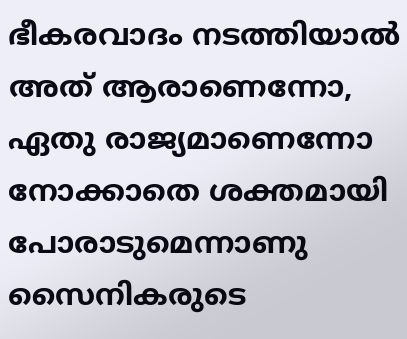ഭീകരവാദം നടത്തിയാൽ അത് ആരാണെന്നോ, ഏതു രാജ്യമാണെന്നോ നോക്കാതെ ശക്തമായി പോരാടുമെന്നാണു സൈനികരുടെ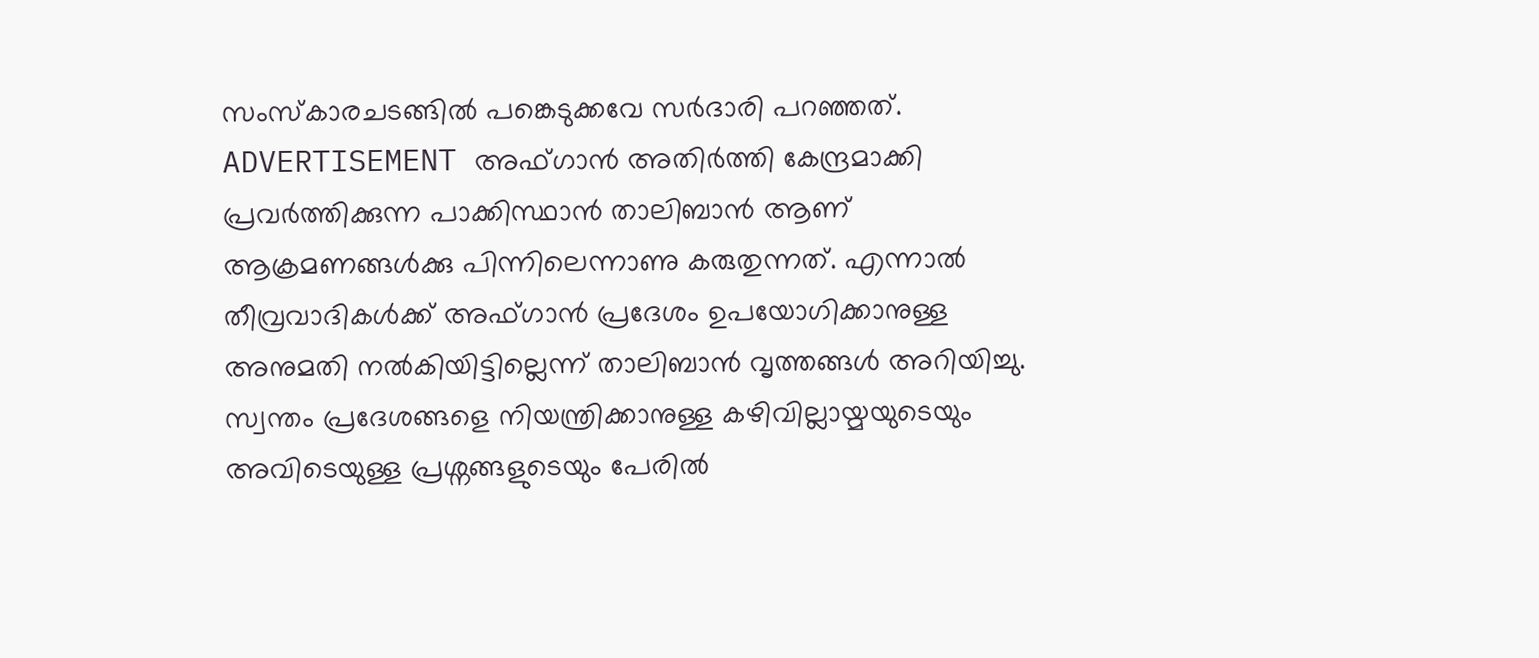സംസ്കാരചടങ്ങിൽ പങ്കെടുക്കവേ സർദാരി പറഞ്ഞത്.   ADVERTISEMENT അഫ്ഗാൻ അതിർത്തി കേന്ദ്രമാക്കി പ്രവർത്തിക്കുന്ന പാക്കിസ്ഥാൻ താലിബാൻ ആണ് ആക്രമണങ്ങൾക്കു പിന്നിലെന്നാണു കരുതുന്നത്. എന്നാൽ തീവ്രവാദികൾക്ക് അഫ്ഗാൻ പ്രദേശം ഉപയോഗിക്കാനുള്ള അനുമതി നൽകിയിട്ടില്ലെന്ന് താലിബാൻ വൃത്തങ്ങൾ അറിയിച്ചു. സ്വന്തം പ്രദേശങ്ങളെ നിയന്ത്രിക്കാനുള്ള കഴിവില്ലായ്മയുടെയും അവിടെയുള്ള പ്രശ്നങ്ങളുടെയും പേരിൽ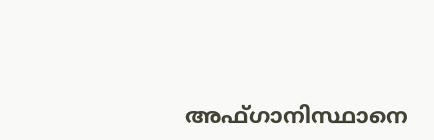അഫ്ഗാനിസ്ഥാനെ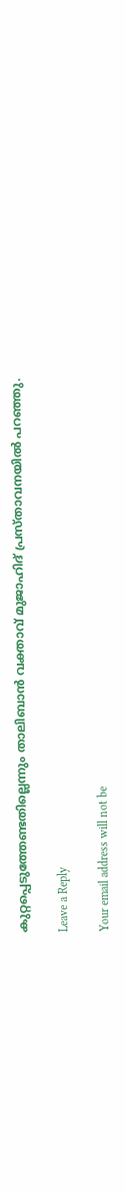കുറ്റപ്പെടുത്തേണ്ടതില്ലെന്നും താലിബാൻ വക്താവ് മുജാഹിദ് പ്രസ്താവനയിൽ പറഞ്ഞു.

Leave a Reply

Your email address will not be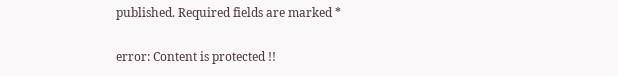published. Required fields are marked *

error: Content is protected !!